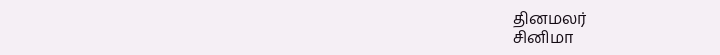தினமலர்
சினிமா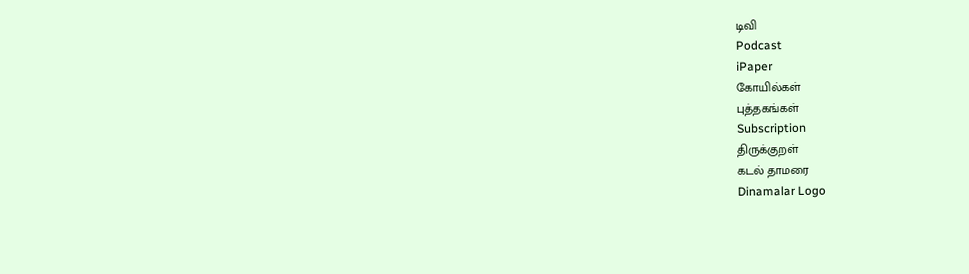டிவி
Podcast
iPaper
கோயில்கள்
புத்தகங்கள்
Subscription
திருக்குறள்
கடல் தாமரை
Dinamalar Logo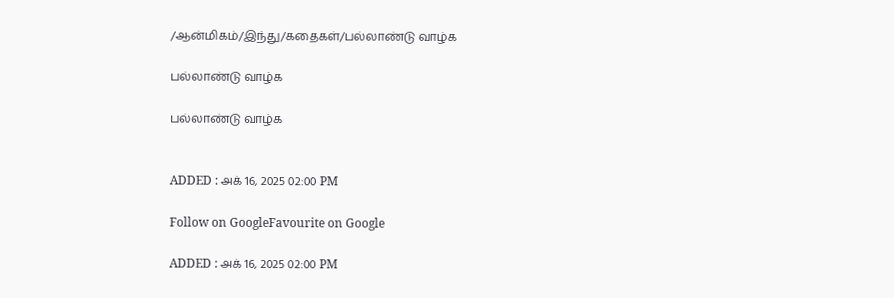/ஆன்மிகம்/இந்து/கதைகள்/பல்லாண்டு வாழ்க

பல்லாண்டு வாழ்க

பல்லாண்டு வாழ்க


ADDED : அக் 16, 2025 02:00 PM

Follow on GoogleFavourite on Google

ADDED : அக் 16, 2025 02:00 PM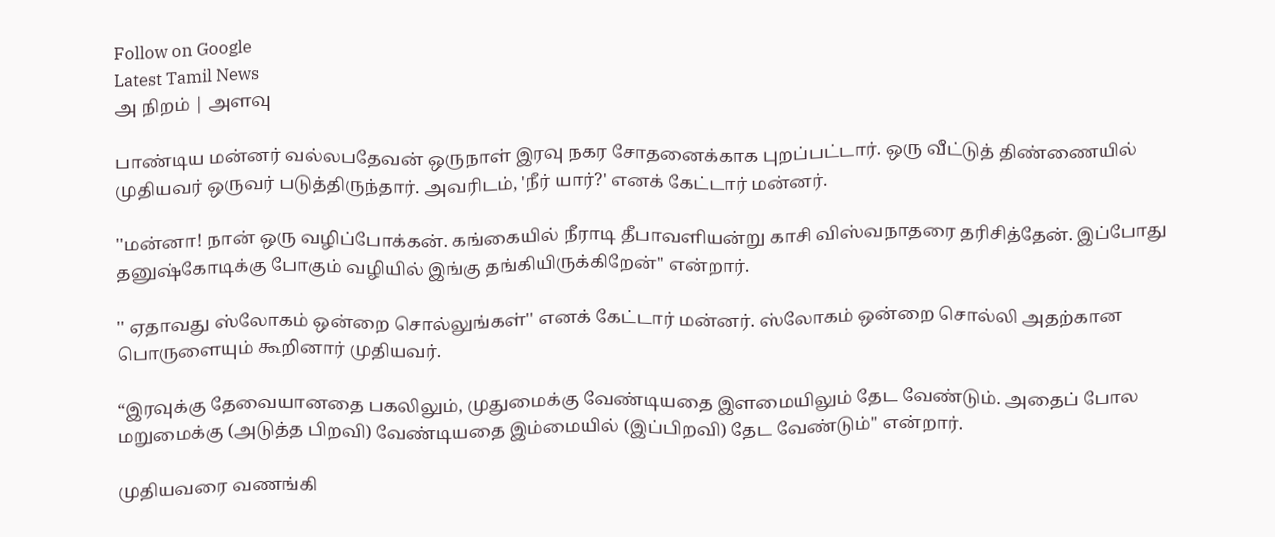Follow on Google
Latest Tamil News
அ நிறம் | அளவு

பாண்டிய மன்னர் வல்லபதேவன் ஒருநாள் இரவு நகர சோதனைக்காக புறப்பட்டார். ஒரு வீட்டுத் திண்ணையில் முதியவர் ஒருவர் படுத்திருந்தார். அவரிடம், 'நீர் யார்?' எனக் கேட்டார் மன்னர்.

''மன்னா! நான் ஒரு வழிப்போக்கன். கங்கையில் நீராடி தீபாவளியன்று காசி விஸ்வநாதரை தரிசித்தேன். இப்போது தனுஷ்கோடிக்கு போகும் வழியில் இங்கு தங்கியிருக்கிறேன்'' என்றார்.

'' ஏதாவது ஸ்லோகம் ஒன்றை சொல்லுங்கள்'' எனக் கேட்டார் மன்னர். ஸ்லோகம் ஒன்றை சொல்லி அதற்கான பொருளையும் கூறினார் முதியவர்.

“இரவுக்கு தேவையானதை பகலிலும், முதுமைக்கு வேண்டியதை இளமையிலும் தேட வேண்டும். அதைப் போல மறுமைக்கு (அடுத்த பிறவி) வேண்டியதை இம்மையில் (இப்பிறவி) தேட வேண்டும்'' என்றார்.

முதியவரை வணங்கி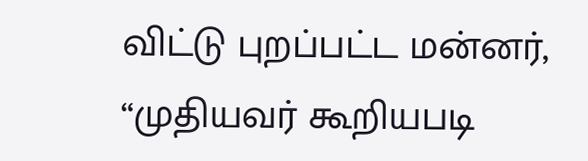விட்டு புறப்பட்ட மன்னர், “முதியவர் கூறியபடி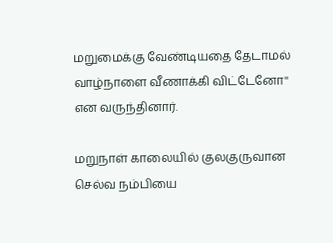மறுமைக்கு வேண்டியதை தேடாமல் வாழ்நாளை வீணாக்கி விட்டேனோ'' என வருந்தினார்.

மறுநாள் காலையில் குலகுருவான செல்வ நம்பியை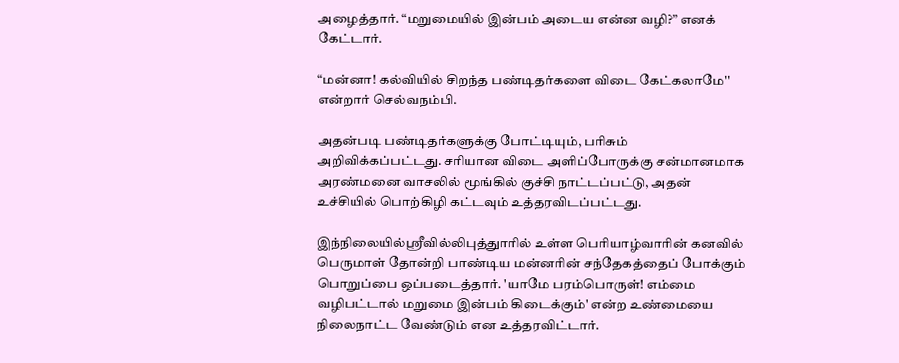அழைத்தார். “மறுமையில் இன்பம் அடைய என்ன வழி?” எனக் கேட்டார்.

“மன்னா! கல்வியில் சிறந்த பண்டிதர்களை விடை கேட்கலாமே'' என்றார் செல்வநம்பி.

அதன்படி பண்டிதர்களுக்கு போட்டியும், பரிசும் அறிவிக்கப்பட்டது. சரியான விடை அளிப்போருக்கு சன்மானமாக அரண்மனை வாசலில் மூங்கில் குச்சி நாட்டப்பட்டு, அதன் உச்சியில் பொற்கிழி கட்டவும் உத்தரவிடப்பட்டது.

இந்நிலையில்ஸ்ரீவில்லிபுத்துாரில் உள்ள பெரியாழ்வாரின் கனவில் பெருமாள் தோன்றி பாண்டிய மன்னரின் சந்தேகத்தைப் போக்கும் பொறுப்பை ஒப்படைத்தார். 'யாமே பரம்பொருள்! எம்மை வழிபட்டால் மறுமை இன்பம் கிடைக்கும்' என்ற உண்மையை நிலைநாட்ட வேண்டும் என உத்தரவிட்டார்.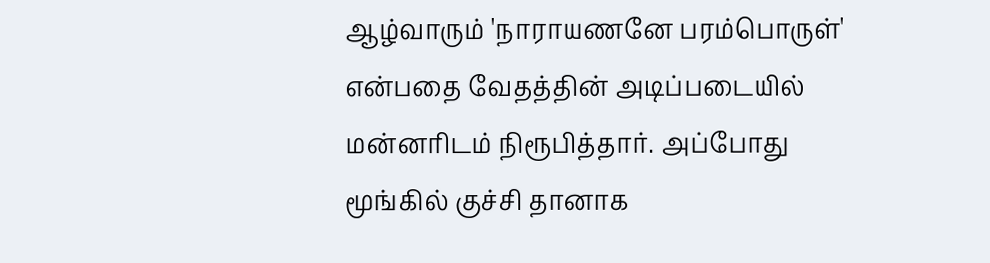ஆழ்வாரும் 'நாராயணனே பரம்பொருள்' என்பதை வேதத்தின் அடிப்படையில் மன்னரிடம் நிரூபித்தார். அப்போது மூங்கில் குச்சி தானாக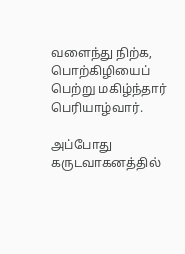வளைந்து நிற்க, பொற்கிழியைப் பெற்று மகிழ்ந்தார் பெரியாழ்வார்.

அப்போது கருடவாகனத்தில்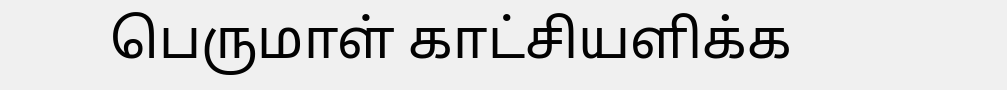பெருமாள் காட்சியளிக்க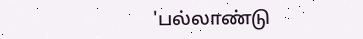'பல்லாண்டு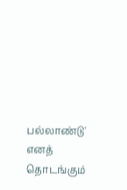பல்லாண்டு' எனத் தொடங்கும்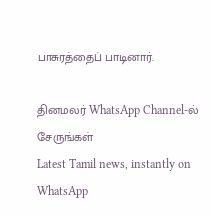பாசுரத்தைப் பாடினார்.

தினமலர் WhatsApp Channel-ல் சேருங்கள்
Latest Tamil news, instantly on WhatsApp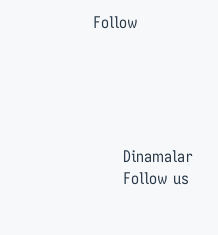Follow





      Dinamalar
      Follow us